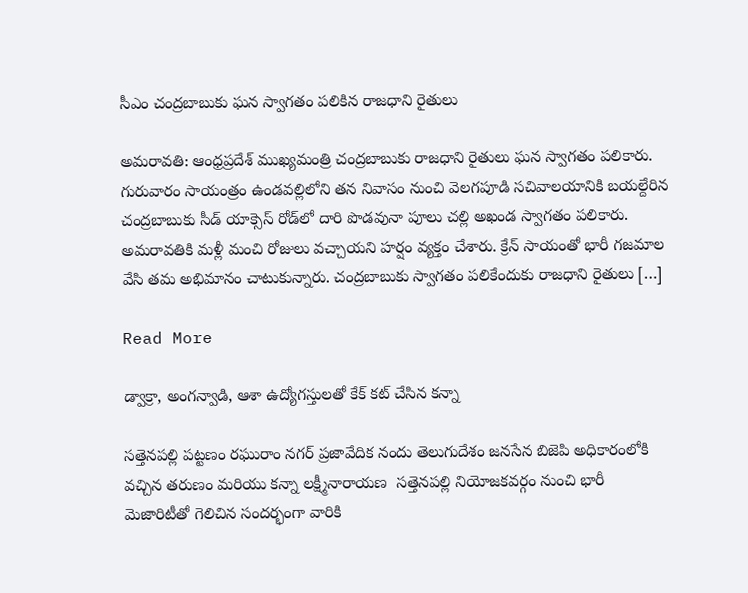సీఎం చంద్రబాబుకు ఘన స్వాగతం పలికిన రాజధాని రైతులు

అమరావతి: ఆంధ్రప్రదేశ్‌ ముఖ్యమంత్రి చంద్రబాబుకు రాజధాని రైతులు ఘన స్వాగతం పలికారు. గురువారం సాయంత్రం ఉండవల్లిలోని తన నివాసం నుంచి వెలగపూడి సచివాలయానికి బయల్దేరిన చంద్రబాబుకు సీడ్‌ యాక్సెస్‌ రోడ్‌లో దారి పొడవునా పూలు చల్లి అఖండ స్వాగతం పలికారు. అమరావతికి మళ్లీ మంచి రోజులు వచ్చాయని హర్షం వ్యక్తం చేశారు. క్రేన్‌ సాయంతో భారీ గజమాల వేసి తమ అభిమానం చాటుకున్నారు. చంద్రబాబుకు స్వాగతం పలికేందుకు రాజధాని రైతులు […]

Read More

డ్వాక్రా, అంగన్వాడి, ఆశా ఉద్యోగస్తులతో కేక్ కట్ చేసిన కన్నా

సత్తెనపల్లి పట్టణం రఘురాం నగర్ ప్రజావేదిక నందు తెలుగుదేశం జనసేన బిజెపి అధికారంలోకి వచ్చిన తరుణం మరియు కన్నా లక్ష్మీనారాయణ  సత్తెనపల్లి నియోజకవర్గం నుంచి భారీ మెజారిటీతో గెలిచిన సందర్భంగా వారికి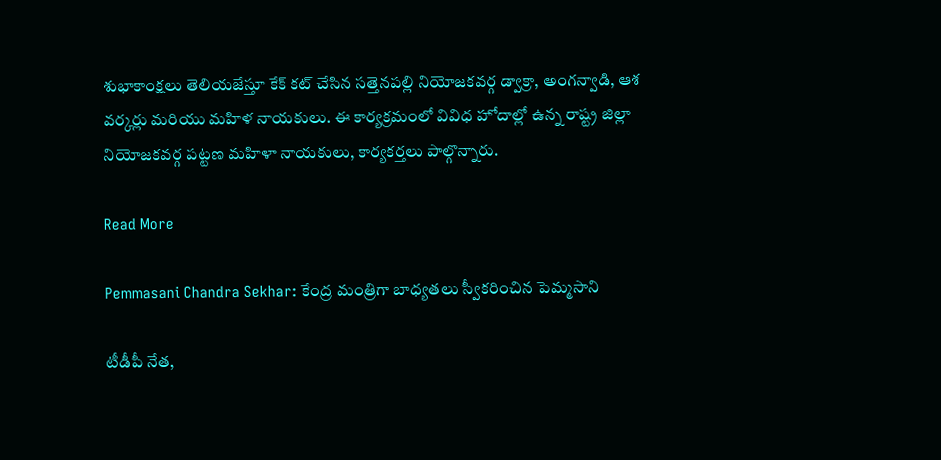శుభాకాంక్షలు తెలియజేస్తూ కేక్ కట్ చేసిన సత్తెనపల్లి నియోజకవర్గ డ్వాక్రా, అంగన్వాడి, ఆశ వర్కర్లు మరియు మహిళ నాయకులు. ఈ కార్యక్రమంలో వివిధ హోదాల్లో ఉన్న రాష్ట్ర జిల్లా నియోజకవర్గ పట్టణ మహిళా నాయకులు, కార్యకర్తలు పాల్గొన్నారు.

Read More

Pemmasani Chandra Sekhar: కేంద్ర మంత్రిగా బాధ్యతలు స్వీకరించిన పెమ్మసాని

టీడీపీ నేత,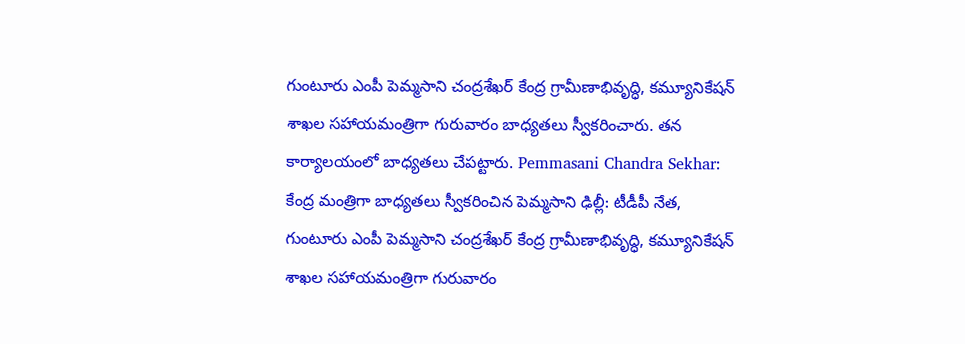గుంటూరు ఎంపీ పెమ్మసాని చంద్రశేఖర్ కేంద్ర గ్రామీణాభివృద్ధి, కమ్యూనికేషన్ శాఖల సహాయమంత్రిగా గురువారం బాధ్యతలు స్వీకరించారు. తన కార్యాలయంలో బాధ్యతలు చేపట్టారు. Pemmasani Chandra Sekhar: కేంద్ర మంత్రిగా బాధ్యతలు స్వీకరించిన పెమ్మసాని ఢిల్లీ: టీడీపీ నేత, గుంటూరు ఎంపీ పెమ్మసాని చంద్రశేఖర్ కేంద్ర గ్రామీణాభివృద్ధి, కమ్యూనికేషన్ శాఖల సహాయమంత్రిగా గురువారం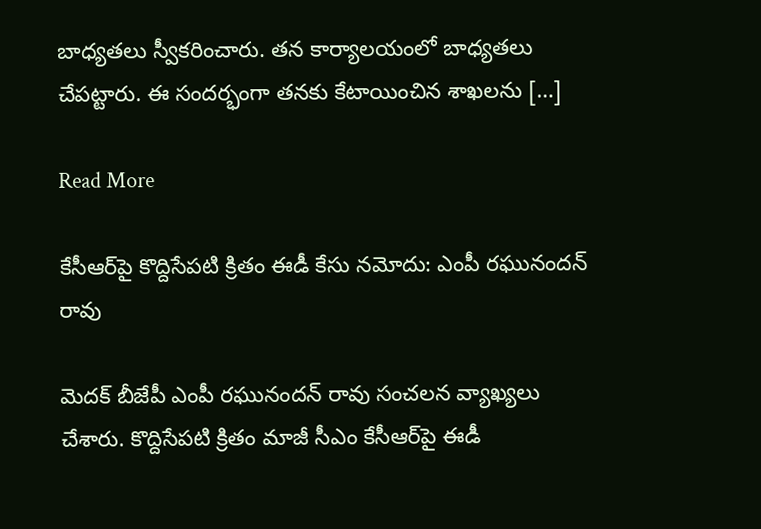బాధ్యతలు స్వీకరించారు. తన కార్యాలయంలో బాధ్యతలు చేపట్టారు. ఈ సందర్భంగా తనకు కేటాయించిన శాఖలను […]

Read More

కేసీఆర్‌పై కొద్దిసేపటి క్రితం ఈడీ కేసు నమోదు: ఎంపీ రఘునందన్ రావు

మెదక్ బీజేపీ ఎంపీ రఘునందన్ రావు సంచలన వ్యాఖ్యలు చేశారు. కొద్దిసేపటి క్రితం మాజీ సీఎం కేసీఆర్‌పై ఈడీ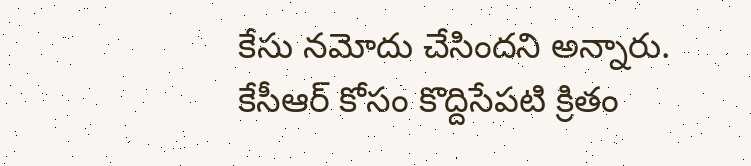కేసు నమోదు చేసిందని అన్నారు. కేసీఆర్ కోసం కొద్దిసేపటి క్రితం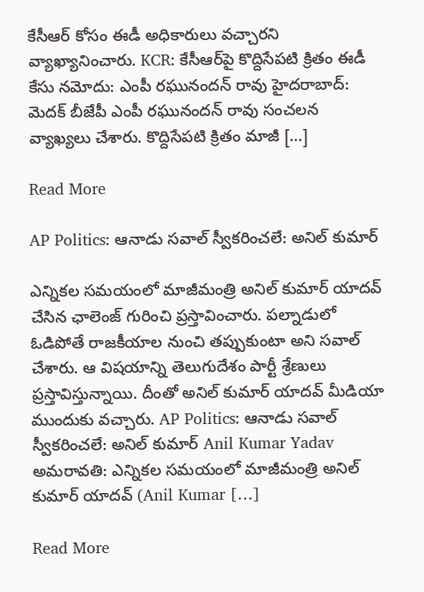కేసీఆర్ కోసం ఈడీ అధికారులు వచ్చారని వ్యాఖ్యానించారు. KCR: కేసీఆర్‌పై కొద్దిసేపటి క్రితం ఈడీ కేసు నమోదు: ఎంపీ రఘునందన్ రావు హైదరాబాద్: మెదక్ బీజేపీ ఎంపీ రఘునందన్ రావు సంచలన వ్యాఖ్యలు చేశారు. కొద్దిసేపటి క్రితం మాజీ […]

Read More

AP Politics: ఆనాడు సవాల్ స్వీకరించలే: అనిల్ కుమార్

ఎన్నికల సమయంలో మాజీమంత్రి అనిల్ కుమార్ యాదవ్ చేసిన ఛాలెంజ్ గురించి ప్రస్తావించారు. పల్నాడులో ఓడిపోతే రాజకీయాల నుంచి తప్పుకుంటా అని సవాల్ చేశారు. ఆ విషయాన్ని తెలుగుదేశం పార్టీ శ్రేణులు ప్రస్తావిస్తున్నాయి. దీంతో అనిల్ కుమార్ యాదవ్ మీడియా ముందుకు వచ్చారు. AP Politics: ఆనాడు సవాల్ స్వీకరించలే: అనిల్ కుమార్ Anil Kumar Yadav అమరావతి: ఎన్నికల సమయంలో మాజీమంత్రి అనిల్ కుమార్ యాదవ్ (Anil Kumar […]

Read More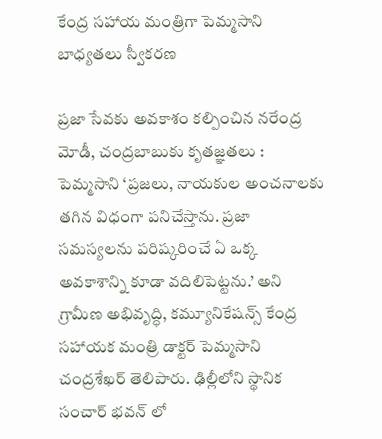కేంద్ర సహాయ మంత్రిగా పెమ్మసాని బాధ్యతలు స్వీకరణ

ప్రజా సేవకు అవకాశం కల్పించిన నరేంద్ర మోడీ, చంద్రబాబుకు కృతజ్ఞతలు : పెమ్మసాని ‘ప్రజలు, నాయకుల అంచనాలకు తగిన విధంగా పనిచేస్తాను. ప్రజా సమస్యలను పరిష్కరించే ఏ ఒక్క అవకాశాన్ని కూడా వదిలిపెట్టను.’ అని గ్రామీణ అభివృద్ధి, కమ్యూనికేషన్స్ కేంద్ర సహాయక మంత్రి డాక్టర్ పెమ్మసాని చంద్రశేఖర్ తెలిపారు. ఢిల్లీలోని స్థానిక సంచార్ భవన్ లో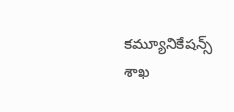కమ్యూనికేషన్స్ శాఖ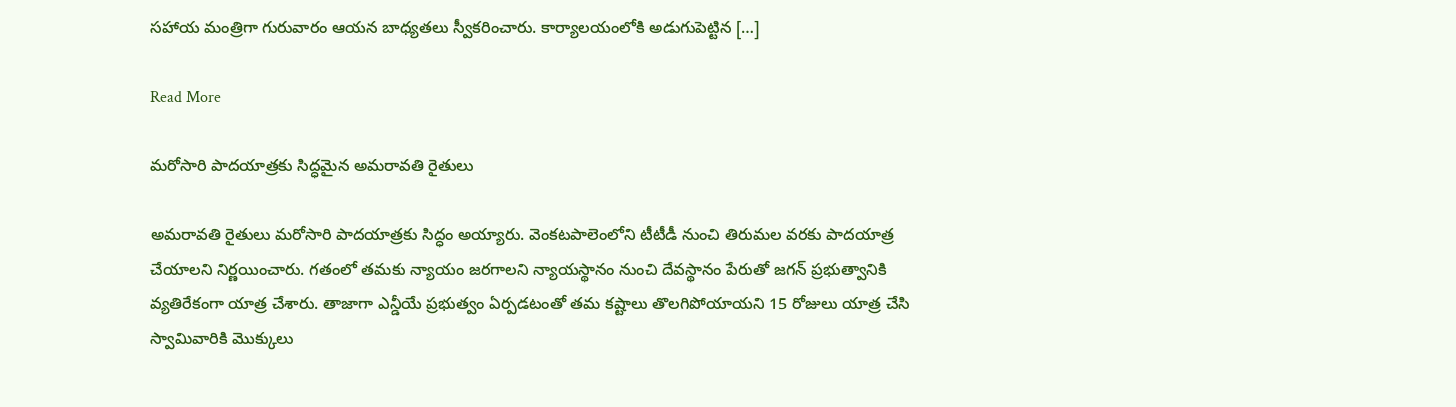సహాయ మంత్రిగా గురువారం ఆయన బాధ్యతలు స్వీకరించారు. కార్యాలయంలోకి అడుగుపెట్టిన […]

Read More

మరోసారి పాదయాత్రకు సిద్ధమైన అమరావతి రైతులు

అమరావతి రైతులు మరోసారి పాదయాత్రకు సిద్ధం అయ్యారు. వెంకటపాలెంలోని టీటీడీ నుంచి తిరుమల వరకు పాదయాత్ర చేయాలని నిర్ణయించారు. గతంలో తమకు న్యాయం జరగాలని న్యాయస్థానం నుంచి దేవస్థానం పేరుతో జగన్ ప్రభుత్వానికి వ్యతిరేకంగా యాత్ర చేశారు. తాజాగా ఎన్డీయే ప్రభుత్వం ఏర్పడటంతో తమ కష్టాలు తొలగిపోయాయని 15 రోజులు యాత్ర చేసి స్వామివారికి మొక్కులు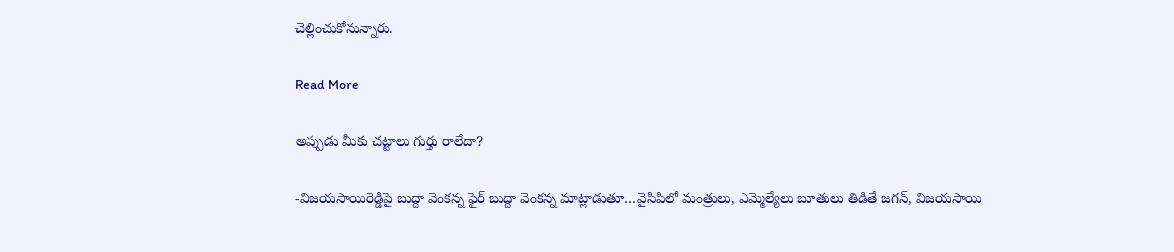చెల్లించుకోనున్నారు.

Read More

అప్పుడు మీకు చట్టాలు గుర్తు రాలేదా?

-విజయసాయిరెడ్డిపై బుద్దా వెంకన్న ఫైర్ బుద్దా వెంకన్న మాట్లాడుతూ…వైసిపిలో మంత్రులు, ఎమ్మెల్యేలు బూతులు తిడితే జగన్, విజయసాయి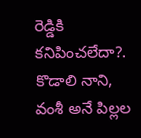రెడ్డికి కనిపించలేదా?. కొడాలి నాని, వంశీ అనే పిల్లల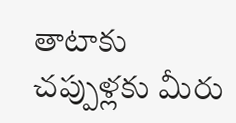తాటాకు చప్పుళ్లకు మీరు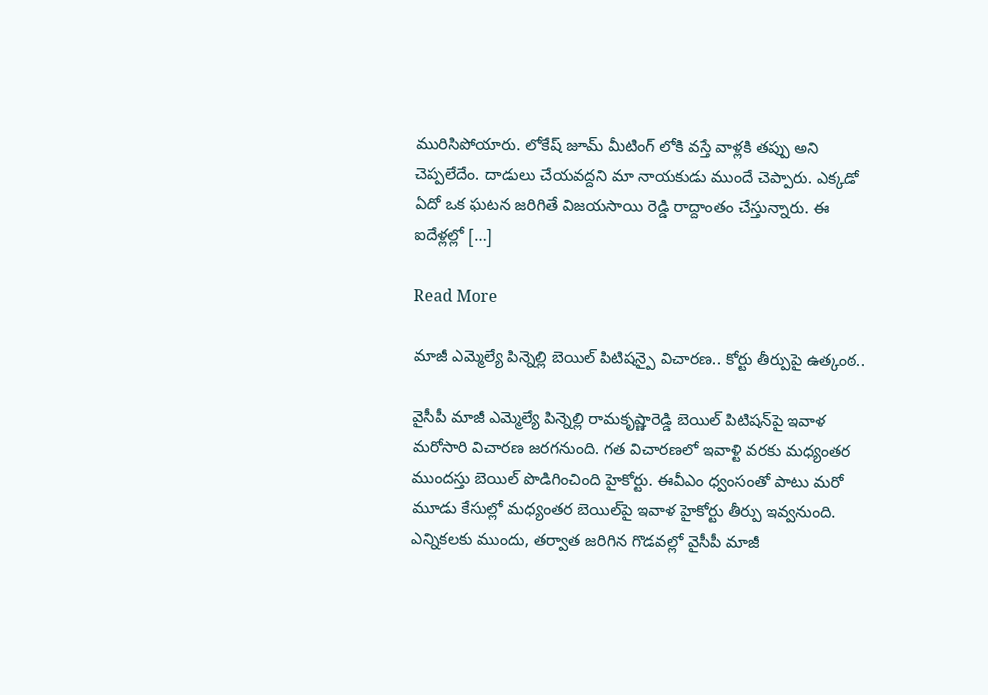మురిసిపోయారు. లోకేష్ జూమ్ మీటింగ్ లోకి వస్తే వాళ్లకి తప్పు అని చెప్పలేదేం. దాడులు చేయవద్దని మా నాయకుడు ముందే చెప్పారు. ఎక్కడో ఏదో‌ ఒక‌ ఘటన జరిగితే విజయసాయి రెడ్డి రాద్దాంతం చేస్తున్నారు. ఈ ఐదేళ్లల్లో […]

Read More

మాజీ ఎమ్మెల్యే పిన్నెల్లి బెయిల్ పిటిషన్పై విచారణ.. కోర్టు తీర్పుపై ఉత్కంఠ..

వైసీపీ మాజీ ఎమ్మెల్యే పిన్నెల్లి రామకృష్ణారెడ్డి బెయిల్‌ పిటిషన్‌పై ఇవాళ మరోసారి విచారణ జరగనుంది. గత విచారణలో ఇవాళ్టి వరకు మధ్యంతర ముందస్తు బెయిల్ పొడిగించింది హైకోర్టు. ఈవీఎం ధ్వంసంతో పాటు మరో మూడు కేసుల్లో మధ్యంతర బెయిల్‌పై ఇవాళ హైకోర్టు తీర్పు ఇవ్వనుంది. ఎన్నికలకు ముందు, తర్వాత జరిగిన గొడవల్లో వైసీపీ మాజీ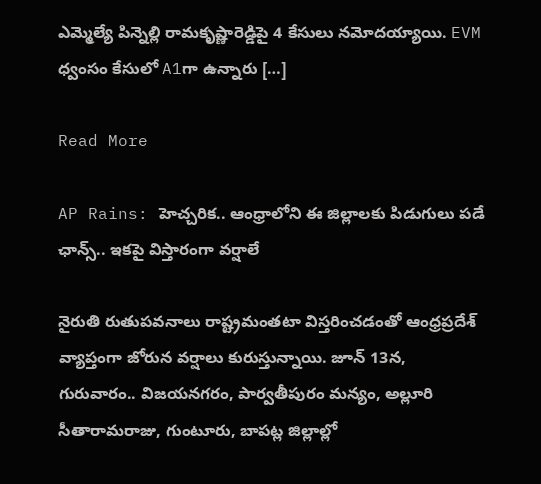ఎమ్మెల్యే పిన్నెల్లి రామకృష్ణారెడ్డిపై 4 కేసులు నమోదయ్యాయి. EVM ధ్వంసం కేసులో A1గా ఉన్నారు […]

Read More

AP Rains: హెచ్చరిక.. ఆంధ్రాలోని ఈ జిల్లాలకు పిడుగులు పడే ఛాన్స్.. ఇకపై విస్తారంగా వర్షాలే

నైరుతి రుతుపవనాలు రాష్ట్రమంతటా విస్తరించడంతో ఆంధ్రప్రదేశ్ వ్యాప్తంగా జోరున వర్షాలు కురుస్తున్నాయి. జూన్ 13న, గురువారం.. విజయనగరం, పార్వతీపురం మన్యం, అల్లూరి సీతారామరాజు, గుంటూరు, బాపట్ల జిల్లాల్లో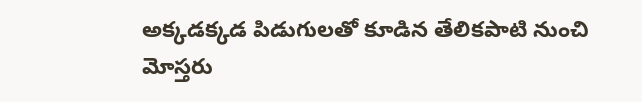అక్కడక్కడ పిడుగులతో కూడిన తేలికపాటి నుంచి మోస్తరు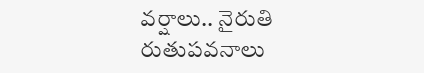వర్షాలు.. నైరుతి రుతుపవనాలు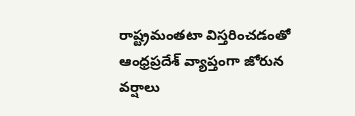రాష్ట్రమంతటా విస్తరించడంతో ఆంధ్రప్రదేశ్ వ్యాప్తంగా జోరున వర్షాలు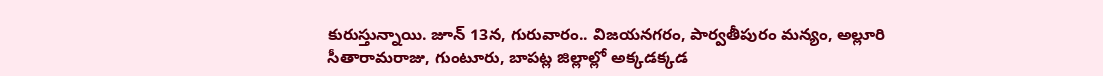కురుస్తున్నాయి. జూన్ 13న, గురువారం.. విజయనగరం, పార్వతీపురం మన్యం, అల్లూరి సీతారామరాజు, గుంటూరు, బాపట్ల జిల్లాల్లో అక్కడక్కడ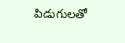పిడుగులతో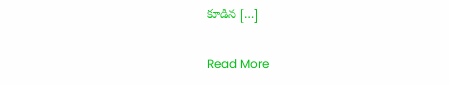కూడిన […]

Read More